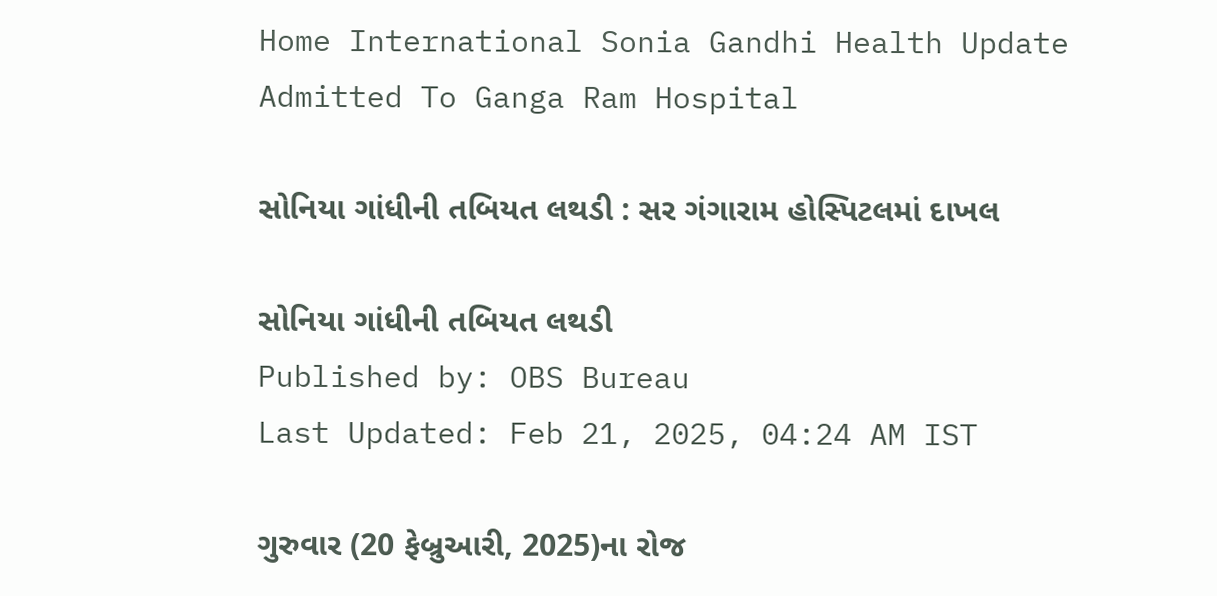Home International Sonia Gandhi Health Update Admitted To Ganga Ram Hospital

સોનિયા ગાંધીની તબિયત લથડી : સર ગંગારામ હોસ્પિટલમાં દાખલ

સોનિયા ગાંધીની તબિયત લથડી
Published by: OBS Bureau
Last Updated: Feb 21, 2025, 04:24 AM IST

ગુરુવાર (20 ફેબ્રુઆરી, 2025)ના રોજ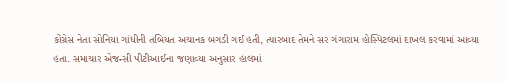કોંગ્રેસ નેતા સોનિયા ગાંધીની તબિયત અચાનક બગડી ગઈ હતી, ત્યારબાદ તેમને સર ગંગારામ હોસ્પિટલમાં દાખલ કરવામાં આવ્યા હતા. સમાચાર એજન્સી પીટીઆઈના જણાવ્યા અનુસાર હાલમાં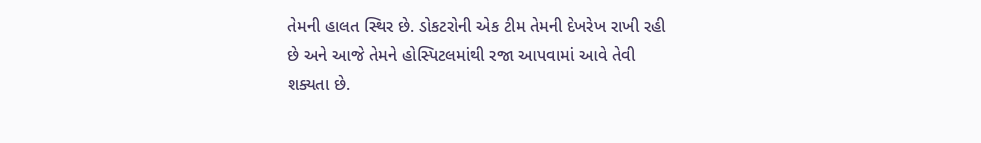તેમની હાલત સ્થિર છે. ડોકટરોની એક ટીમ તેમની દેખરેખ રાખી રહી છે અને આજે તેમને હોસ્પિટલમાંથી રજા આપવામાં આવે તેવી શક્યતા છે.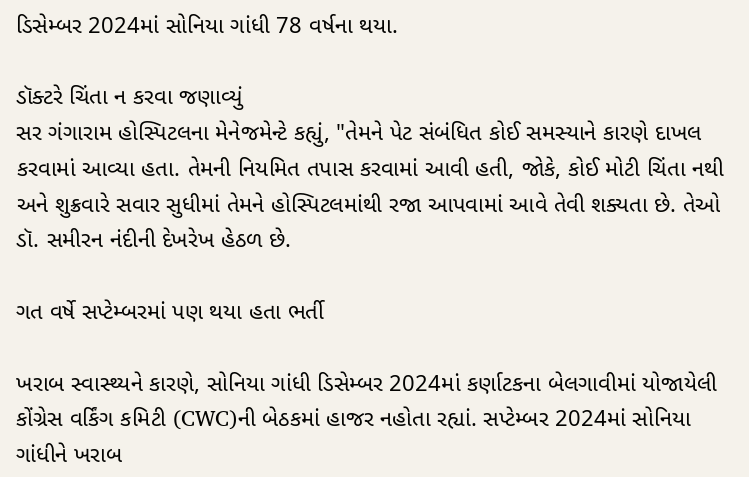ડિસેમ્બર 2024માં સોનિયા ગાંધી 78 વર્ષના થયા.

ડૉક્ટરે ચિંતા ન કરવા જણાવ્યું
સર ગંગારામ હોસ્પિટલના મેનેજમેન્ટે કહ્યું, "તેમને પેટ સંબંધિત કોઈ સમસ્યાને કારણે દાખલ કરવામાં આવ્યા હતા. તેમની નિયમિત તપાસ કરવામાં આવી હતી, જોકે, કોઈ મોટી ચિંતા નથી અને શુક્રવારે સવાર સુધીમાં તેમને હોસ્પિટલમાંથી રજા આપવામાં આવે તેવી શક્યતા છે. તેઓ ડૉ. સમીરન નંદીની દેખરેખ હેઠળ છે.

ગત વર્ષે સપ્ટેમ્બરમાં પણ થયા હતા ભર્તી

ખરાબ સ્વાસ્થ્યને કારણે, સોનિયા ગાંધી ડિસેમ્બર 2024માં કર્ણાટકના બેલગાવીમાં યોજાયેલી કોંગ્રેસ વર્કિંગ કમિટી (CWC)ની બેઠકમાં હાજર નહોતા રહ્યાં. સપ્ટેમ્બર 2024માં સોનિયા ગાંધીને ખરાબ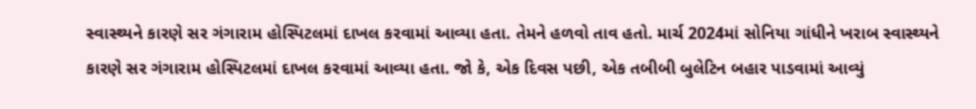સ્વાસ્થ્યને કારણે સર ગંગારામ હોસ્પિટલમાં દાખલ કરવામાં આવ્યા હતા. તેમને હળવો તાવ હતો. માર્ચ 2024માં સોનિયા ગાંધીને ખરાબ સ્વાસ્થ્યને કારણે સર ગંગારામ હોસ્પિટલમાં દાખલ કરવામાં આવ્યા હતા. જો કે, એક દિવસ પછી, એક તબીબી બુલેટિન બહાર પાડવામાં આવ્યું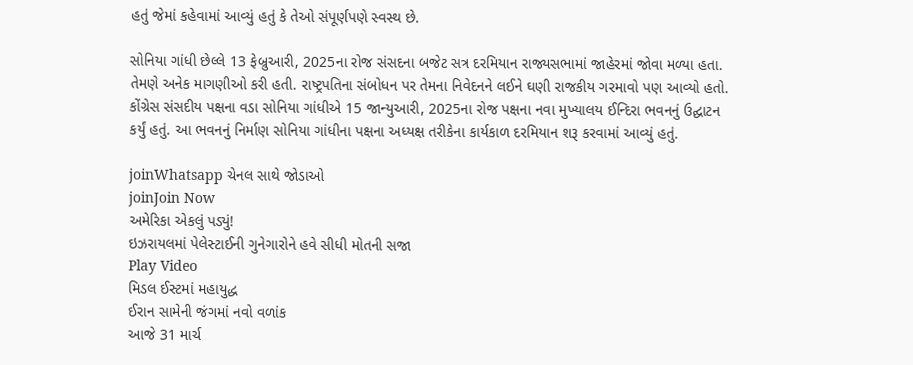હતું જેમાં કહેવામાં આવ્યું હતું કે તેઓ સંપૂર્ણપણે સ્વસ્થ છે.

સોનિયા ગાંધી છેલ્લે 13 ફેબ્રુઆરી, 2025ના રોજ સંસદના બજેટ સત્ર દરમિયાન રાજ્યસભામાં જાહેરમાં જોવા મળ્યા હતા. તેમણે અનેક માગણીઓ કરી હતી. રાષ્ટ્રપતિના સંબોધન પર તેમના નિવેદનને લઈને ઘણી રાજકીય ગરમાવો પણ આવ્યો હતો. કોંગ્રેસ સંસદીય પક્ષના વડા સોનિયા ગાંધીએ 15 જાન્યુઆરી, 2025ના રોજ પક્ષના નવા મુખ્યાલય ઈન્દિરા ભવનનું ઉદ્ઘાટન કર્યું હતું. આ ભવનનું નિર્માણ સોનિયા ગાંધીના પક્ષના અધ્યક્ષ તરીકેના કાર્યકાળ દરમિયાન શરૂ કરવામાં આવ્યું હતું.

joinWhatsapp ચેનલ સાથે જોડાઓ
joinJoin Now
અમેરિકા એકલું પડ્યું!
ઇઝરાયલમાં પેલેસ્ટાઈની ગુનેગારોને હવે સીધી મોતની સજા
Play Video
મિડલ ઈસ્ટમાં મહાયુદ્ધ
ઈરાન સામેની જંગમાં નવો વળાંક
આજે 31 માર્ચ